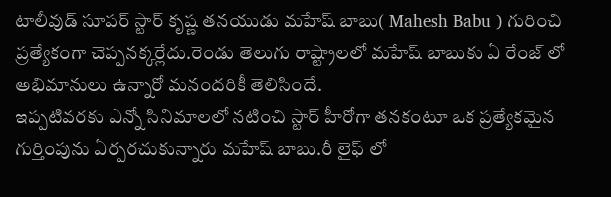టాలీవుడ్ సూపర్ స్టార్ కృష్ణ తనయుడు మహేష్ బాబు( Mahesh Babu ) గురించి ప్రత్యేకంగా చెప్పనక్కర్లేదు.రెండు తెలుగు రాష్ట్రాలలో మహేష్ బాబుకు ఏ రేంజ్ లో అభిమానులు ఉన్నారో మనందరికీ తెలిసిందే.
ఇప్పటివరకు ఎన్నో సినిమాలలో నటించి స్టార్ హీరోగా తనకంటూ ఒక ప్రత్యేకమైన గుర్తింపును ఏర్పరచుకున్నారు మహేష్ బాబు.రీ లైఫ్ లో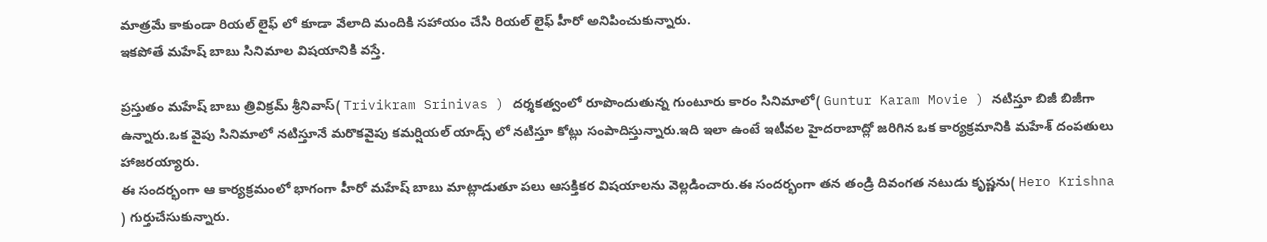మాత్రమే కాకుండా రియల్ లైఫ్ లో కూడా వేలాది మందికి సహాయం చేసి రియల్ లైఫ్ హీరో అనిపించుకున్నారు.
ఇకపోతే మహేష్ బాబు సినిమాల విషయానికి వస్తే.

ప్రస్తుతం మహేష్ బాబు త్రివిక్రమ్ శ్రీనివాస్( Trivikram Srinivas ) దర్శకత్వంలో రూపొందుతున్న గుంటూరు కారం సినిమాలో( Guntur Karam Movie ) నటిస్తూ బిజీ బిజీగా ఉన్నారు.ఒక వైపు సినిమాలో నటిస్తూనే మరొకవైపు కమర్షియల్ యాడ్స్ లో నటిస్తూ కోట్లు సంపాదిస్తున్నారు.ఇది ఇలా ఉంటే ఇటీవల హైదరాబాద్లో జరిగిన ఒక కార్యక్రమానికి మహేశ్ దంపతులు హాజరయ్యారు.
ఈ సందర్భంగా ఆ కార్యక్రమంలో భాగంగా హీరో మహేష్ బాబు మాట్లాడుతూ పలు ఆసక్తికర విషయాలను వెల్లడించారు.ఈ సందర్భంగా తన తండ్రి దివంగత నటుడు కృష్ణను( Hero Krishna ) గుర్తుచేసుకున్నారు.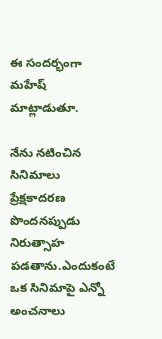ఈ సందర్భంగా మహేష్ మాట్లాడుతూ.

నేను నటించిన సినిమాలు ప్రేక్షకాదరణ పొందనప్పుడు నిరుత్సాహ పడతాను.ఎందుకంటే ఒక సినిమాపై ఎన్నో అంచనాలు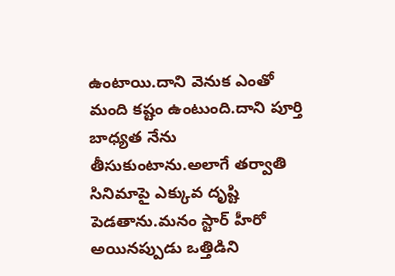ఉంటాయి.దాని వెనుక ఎంతో మంది కష్టం ఉంటుంది.దాని పూర్తి బాధ్యత నేను తీసుకుంటాను.అలాగే తర్వాతి సినిమాపై ఎక్కువ దృష్టి పెడతాను.మనం స్టార్ హీరో అయినప్పుడు ఒత్తిడిని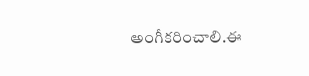అంగీకరించాలి.ఈ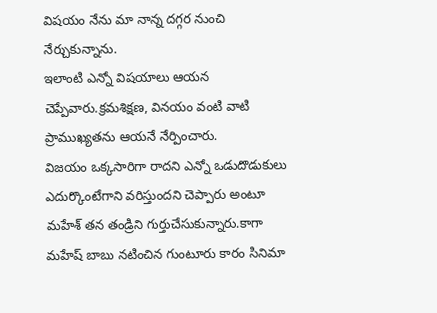విషయం నేను మా నాన్న దగ్గర నుంచి నేర్చుకున్నాను.
ఇలాంటి ఎన్నో విషయాలు ఆయన చెప్పేవారు.క్రమశిక్షణ, వినయం వంటి వాటి ప్రాముఖ్యతను ఆయనే నేర్పించారు.
విజయం ఒక్కసారిగా రాదని ఎన్నో ఒడుదొడుకులు ఎదుర్కొంటేగాని వరిస్తుందని చెప్పారు అంటూ మహేశ్ తన తండ్రిని గుర్తుచేసుకున్నారు.కాగా మహేష్ బాబు నటించిన గుంటూరు కారం సినిమా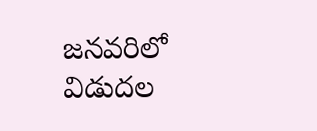జనవరిలో విడుదల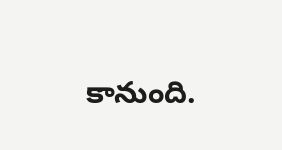కానుంది.